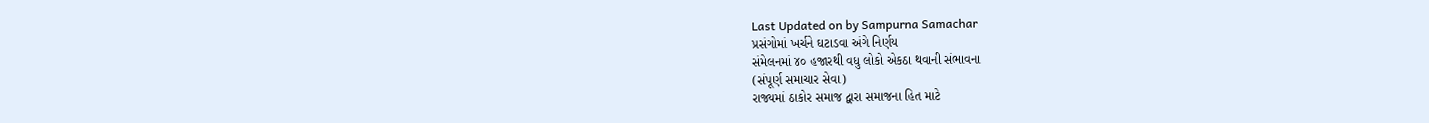Last Updated on by Sampurna Samachar
પ્રસંગોમાં ખર્ચને ઘટાડવા અંગે નિર્ણય
સંમેલનમાં ૪૦ હજારથી વધુ લોકો એકઠા થવાની સંભાવના
(સંપૂર્ણ સમાચાર સેવા)
રાજ્યમાં ઠાકોર સમાજ દ્વારા સમાજના હિત માટે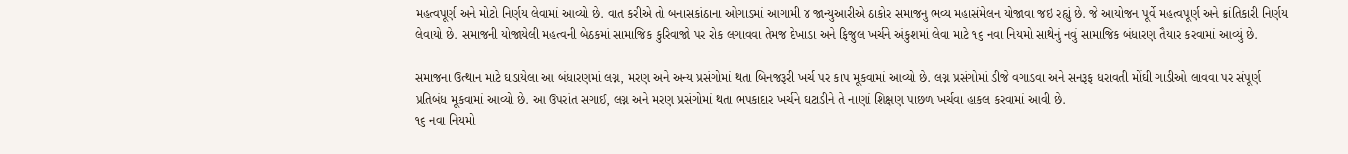મહત્વપૂર્ણ અને મોટો નિર્ણય લેવામાં આવ્યો છે. વાત કરીએ તો બનાસકાંઠાના ઓગાડમાં આગામી ૪ જાન્યુઆરીએ ઠાકોર સમાજનુ ભવ્ય મહાસંમેલન યોજાવા જઇ રહ્યું છે. જે આયોજન પૂર્વે મહત્વપૂર્ણ અને ક્રાંતિકારી નિર્ણય લેવાયો છે. સમાજની યોજાયેલી મહત્વની બેઠકમાં સામાજિક કુરિવાજો પર રોક લગાવવા તેમજ દેખાડા અને ફિજુલ ખર્ચને અંકુશમાં લેવા માટે ૧૬ નવા નિયમો સાથેનું નવું સામાજિક બંધારણ તૈયાર કરવામાં આવ્યું છે.

સમાજના ઉત્થાન માટે ઘડાયેલા આ બંધારણમાં લગ્ન, મરણ અને અન્ય પ્રસંગોમાં થતા બિનજરૂરી ખર્ચ પર કાપ મૂકવામાં આવ્યો છે. લગ્ન પ્રસંગોમાં ડીજે વગાડવા અને સનરૂફ ધરાવતી મોંઘી ગાડીઓ લાવવા પર સંપૂર્ણ પ્રતિબંધ મૂકવામાં આવ્યો છે. આ ઉપરાંત સગાઈ, લગ્ન અને મરણ પ્રસંગોમાં થતા ભપકાદાર ખર્ચને ઘટાડીને તે નાણાં શિક્ષણ પાછળ ખર્ચવા હાકલ કરવામાં આવી છે.
૧૬ નવા નિયમો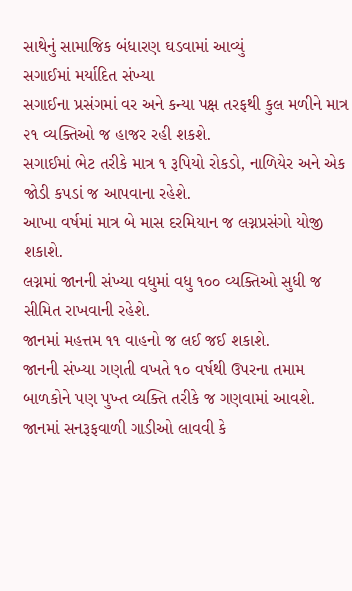સાથેનું સામાજિક બંધારણ ઘડવામાં આવ્યું
સગાઈમાં મર્યાદિત સંખ્યા
સગાઈના પ્રસંગમાં વર અને કન્યા પક્ષ તરફથી કુલ મળીને માત્ર ૨૧ વ્યક્તિઓ જ હાજર રહી શકશે.
સગાઈમાં ભેટ તરીકે માત્ર ૧ રૂપિયો રોકડો, નાળિયેર અને એક જોડી કપડાં જ આપવાના રહેશે.
આખા વર્ષમાં માત્ર બે માસ દરમિયાન જ લગ્નપ્રસંગો યોજી શકાશે.
લગ્નમાં જાનની સંખ્યા વધુમાં વધુ ૧૦૦ વ્યક્તિઓ સુધી જ સીમિત રાખવાની રહેશે.
જાનમાં મહત્તમ ૧૧ વાહનો જ લઈ જઈ શકાશે.
જાનની સંખ્યા ગણતી વખતે ૧૦ વર્ષથી ઉપરના તમામ બાળકોને પણ પુખ્ત વ્યક્તિ તરીકે જ ગણવામાં આવશે.
જાનમાં સનરૂફવાળી ગાડીઓ લાવવી કે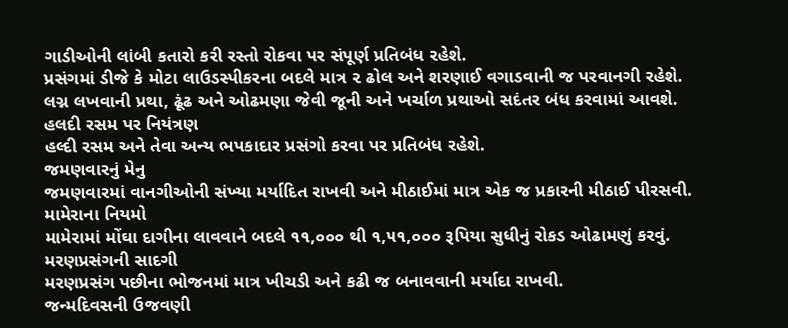ગાડીઓની લાંબી કતારો કરી રસ્તો રોકવા પર સંપૂર્ણ પ્રતિબંધ રહેશે.
પ્રસંગમાં ડીજે કે મોટા લાઉડસ્પીકરના બદલે માત્ર ૨ ઢોલ અને શરણાઈ વગાડવાની જ પરવાનગી રહેશે.
લગ્ન લખવાની પ્રથા, ઢૂંઢ અને ઓઢમણા જેવી જૂની અને ખર્ચાળ પ્રથાઓ સદંતર બંધ કરવામાં આવશે.
હલદી રસમ પર નિયંત્રણ
હલ્દી રસમ અને તેવા અન્ય ભપકાદાર પ્રસંગો કરવા પર પ્રતિબંધ રહેશે.
જમણવારનું મેનુ
જમણવારમાં વાનગીઓની સંખ્યા મર્યાદિત રાખવી અને મીઠાઈમાં માત્ર એક જ પ્રકારની મીઠાઈ પીરસવી.
મામેરાના નિયમો
મામેરામાં મોંઘા દાગીના લાવવાને બદલે ૧૧,૦૦૦ થી ૧,૫૧,૦૦૦ રૂપિયા સુધીનું રોકડ ઓઢામણું કરવું.
મરણપ્રસંગની સાદગી
મરણપ્રસંગ પછીના ભોજનમાં માત્ર ખીચડી અને કઢી જ બનાવવાની મર્યાદા રાખવી.
જન્મદિવસની ઉજવણી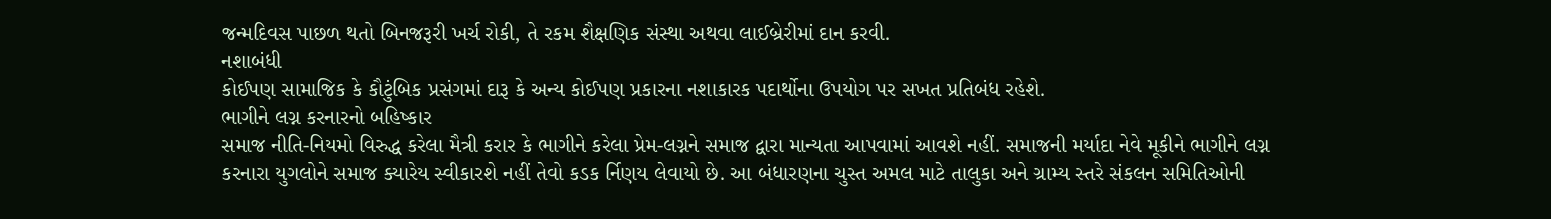જન્મદિવસ પાછળ થતો બિનજરૂરી ખર્ચ રોકી, તે રકમ શૈક્ષણિક સંસ્થા અથવા લાઈબ્રેરીમાં દાન કરવી.
નશાબંધી
કોઈપણ સામાજિક કે કૌટુંબિક પ્રસંગમાં દારૂ કે અન્ય કોઈપણ પ્રકારના નશાકારક પદાર્થોના ઉપયોગ પર સખત પ્રતિબંધ રહેશે.
ભાગીને લગ્ન કરનારનો બહિષ્કાર
સમાજ નીતિ-નિયમો વિરુદ્ધ કરેલા મૈત્રી કરાર કે ભાગીને કરેલા પ્રેમ-લગ્નને સમાજ દ્વારા માન્યતા આપવામાં આવશે નહીં. સમાજની મર્યાદા નેવે મૂકીને ભાગીને લગ્ન કરનારા યુગલોને સમાજ ક્યારેય સ્વીકારશે નહીં તેવો કડક ર્નિણય લેવાયો છે. આ બંધારણના ચુસ્ત અમલ માટે તાલુકા અને ગ્રામ્ય સ્તરે સંકલન સમિતિઓની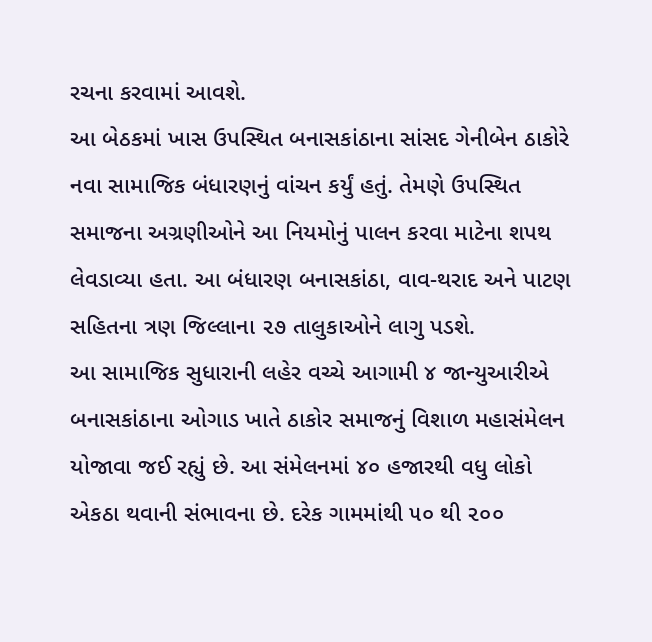રચના કરવામાં આવશે.
આ બેઠકમાં ખાસ ઉપસ્થિત બનાસકાંઠાના સાંસદ ગેનીબેન ઠાકોરે નવા સામાજિક બંધારણનું વાંચન કર્યું હતું. તેમણે ઉપસ્થિત સમાજના અગ્રણીઓને આ નિયમોનું પાલન કરવા માટેના શપથ લેવડાવ્યા હતા. આ બંધારણ બનાસકાંઠા, વાવ-થરાદ અને પાટણ સહિતના ત્રણ જિલ્લાના ૨૭ તાલુકાઓને લાગુ પડશે.
આ સામાજિક સુધારાની લહેર વચ્ચે આગામી ૪ જાન્યુઆરીએ બનાસકાંઠાના ઓગાડ ખાતે ઠાકોર સમાજનું વિશાળ મહાસંમેલન યોજાવા જઈ રહ્યું છે. આ સંમેલનમાં ૪૦ હજારથી વધુ લોકો એકઠા થવાની સંભાવના છે. દરેક ગામમાંથી ૫૦ થી ૨૦૦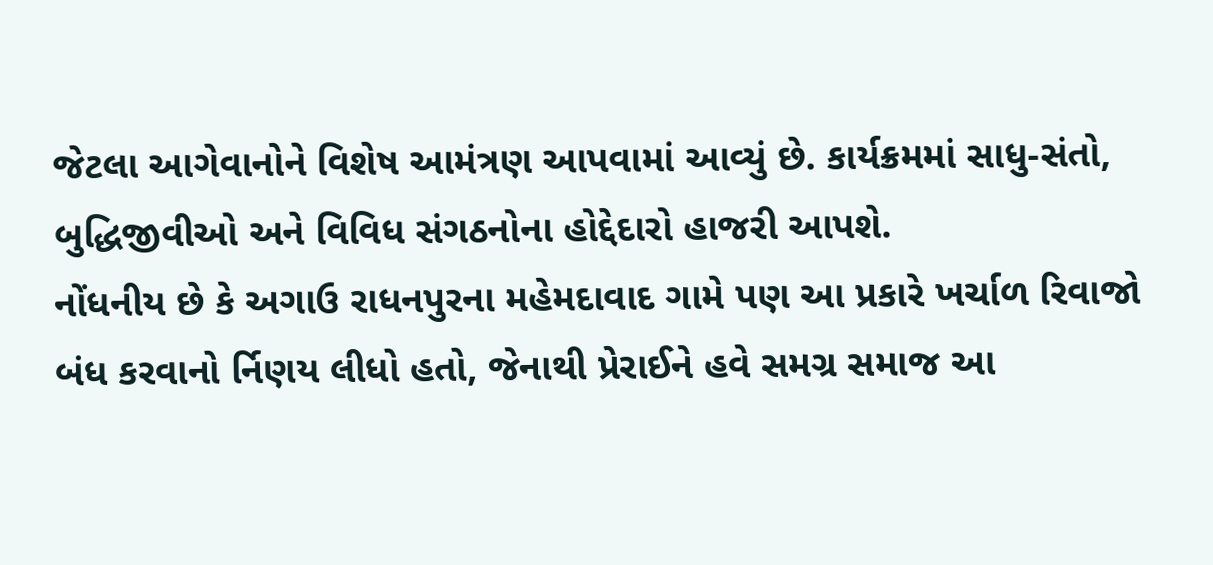જેટલા આગેવાનોને વિશેષ આમંત્રણ આપવામાં આવ્યું છે. કાર્યક્રમમાં સાધુ-સંતો, બુદ્ધિજીવીઓ અને વિવિધ સંગઠનોના હોદ્દેદારો હાજરી આપશે.
નોંધનીય છે કે અગાઉ રાધનપુરના મહેમદાવાદ ગામે પણ આ પ્રકારે ખર્ચાળ રિવાજો બંધ કરવાનો ર્નિણય લીધો હતો, જેનાથી પ્રેરાઈને હવે સમગ્ર સમાજ આ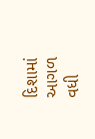દિશામાં આગળ વધી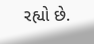રહ્યો છે.